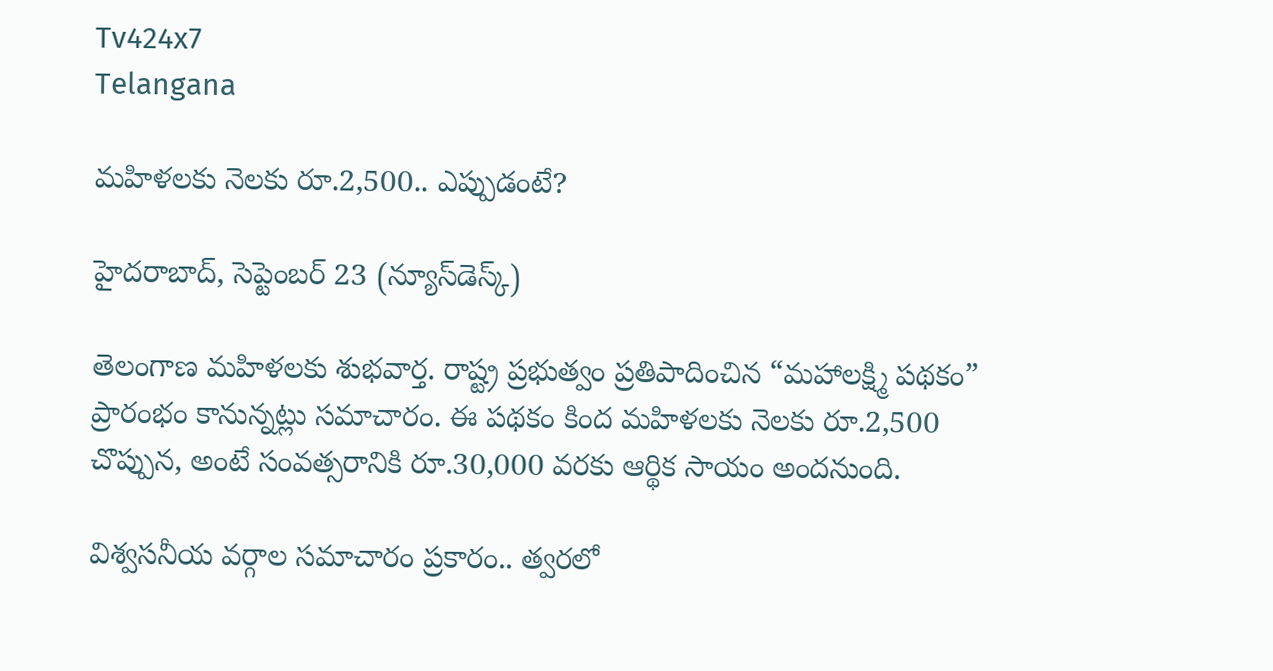Tv424x7
Telangana

మహిళలకు నెలకు రూ.2,500.. ఎప్పుడంటే?

హైదరాబాద్, సెప్టెంబర్ 23 (న్యూస్‌డెస్క్)

తెలంగాణ మహిళలకు శుభవార్త. రాష్ట్ర ప్రభుత్వం ప్రతిపాదించిన “మహాలక్ష్మి పథకం” ప్రారంభం కానున్నట్లు సమాచారం. ఈ పథకం కింద మహిళలకు నెలకు రూ.2,500 చొప్పున, అంటే సంవత్సరానికి రూ.30,000 వరకు ఆర్థిక సాయం అందనుంది.

విశ్వసనీయ వర్గాల సమాచారం ప్రకారం.. త్వరలో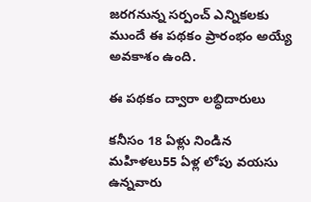జరగనున్న సర్పంచ్ ఎన్నికలకు ముందే ఈ పథకం ప్రారంభం అయ్యే అవకాశం ఉంది.

ఈ పథకం ద్వారా లబ్ధిదారులు

కనీసం 18 ఏళ్లు నిండిన మహిళలు55 ఏళ్ల లోపు వయసు ఉన్నవారు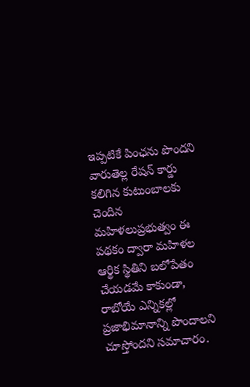ఇప్పటికే పింఛను పొందని వారుతెల్ల రేషన్ కార్డు కలిగిన కుటుంబాలకు చెందిన మహిళలుప్రభుత్వం ఈ పథకం ద్వారా మహిళల ఆర్థిక స్థితిని బలోపేతం చేయడమే కాకుండా, రాబోయే ఎన్నికల్లో ప్రజాభిమానాన్ని పొందాలని చూస్తోందని సమాచారం.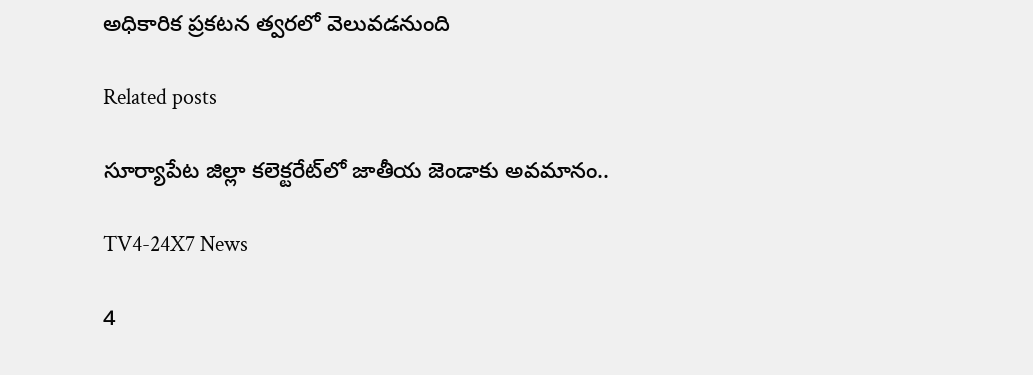అధికారిక ప్రకటన త్వరలో వెలువడనుంది

Related posts

సూర్యాపేట జిల్లా కలెక్టరేట్‌లో జాతీయ జెండాకు అవమానం..

TV4-24X7 News

4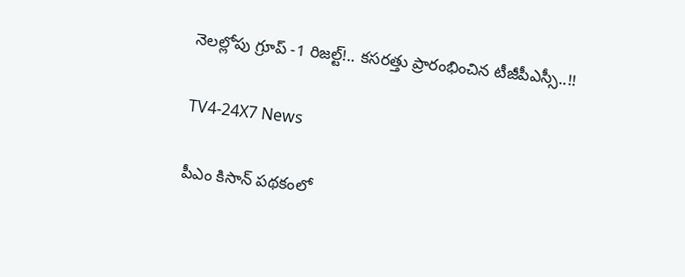నెలల్లోపు గ్రూప్ -1 రిజల్ట్!.. కసరత్తు ప్రారంభించిన టీజీపీఎస్సీ..!!

TV4-24X7 News

పీఎం కిసాన్ పథకంలో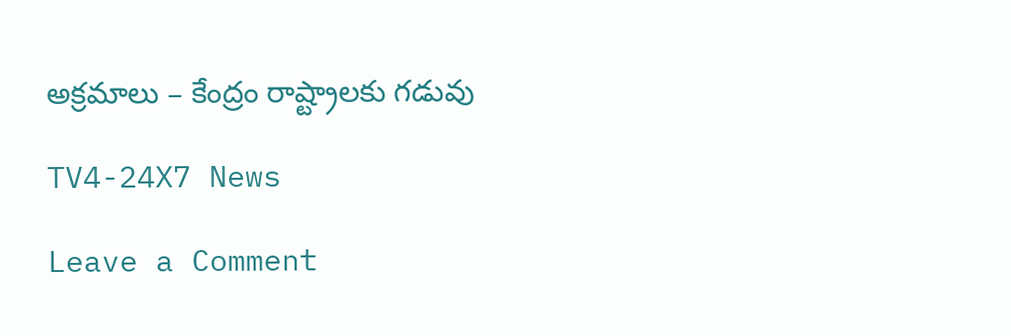అక్రమాలు – కేంద్రం రాష్ట్రాలకు గడువు

TV4-24X7 News

Leave a Comment